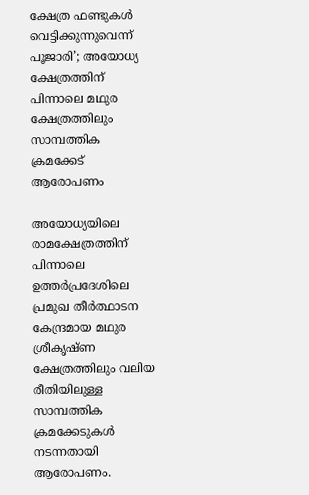ക്ഷേത്ര ഫണ്ടുകൾ വെട്ടിക്കുന്നുവെന്ന് പൂജാരി’; അയോധ്യ ക്ഷേത്രത്തിന് പിന്നാലെ മഥുര ക്ഷേത്രത്തിലും സാമ്പത്തിക ക്രമക്കേട് ആരോപണം

അയോധ്യയിലെ രാമക്ഷേത്രത്തിന് പിന്നാലെ ഉത്തർപ്രദേശിലെ പ്രമുഖ തീർത്ഥാടന കേന്ദ്രമായ മഥുര ശ്രീകൃഷ്ണ ക്ഷേത്രത്തിലും വലിയ രീതിയിലുള്ള സാമ്പത്തിക ക്രമക്കേടുകൾ നടന്നതായി ആരോപണം.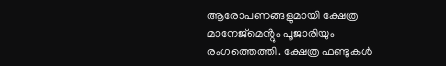ആരോപണങ്ങളുമായി ക്ഷേത്ര മാനേജ്മെൻ്റും പൂജാരിയും രംഗത്തെത്തി. ക്ഷേത്ര ഫണ്ടുകൾ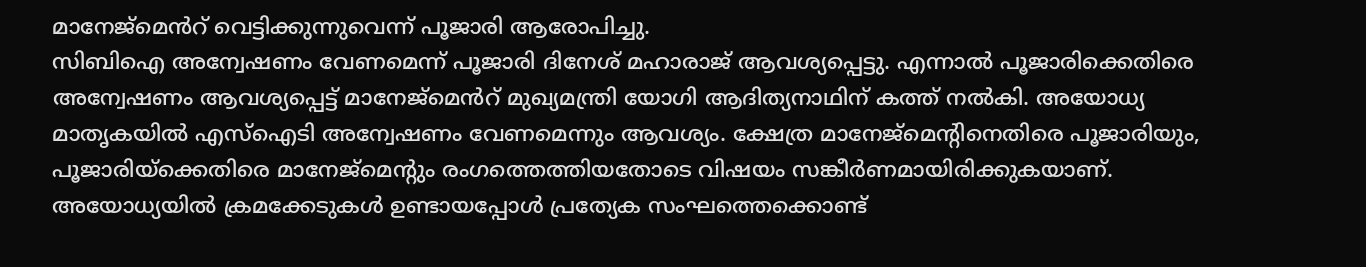മാനേജ്മെൻറ് വെട്ടിക്കുന്നുവെന്ന് പൂജാരി ആരോപിച്ചു.
സിബിഐ അന്വേഷണം വേണമെന്ന് പൂജാരി ദിനേശ് മഹാരാജ് ആവശ്യപ്പെട്ടു. എന്നാൽ പൂജാരിക്കെതിരെ അന്വേഷണം ആവശ്യപ്പെട്ട് മാനേജ്മെൻറ് മുഖ്യമന്ത്രി യോഗി ആദിത്യനാഥിന് കത്ത് നൽകി. അയോധ്യ മാതൃകയിൽ എസ്ഐടി അന്വേഷണം വേണമെന്നും ആവശ്യം. ക്ഷേത്ര മാനേജ്മെന്റിനെതിരെ പൂജാരിയും, പൂജാരിയ്ക്കെതിരെ മാനേജ്മെന്റും രംഗത്തെത്തിയതോടെ വിഷയം സങ്കീർണമായിരിക്കുകയാണ്.
അയോധ്യയിൽ ക്രമക്കേടുകൾ ഉണ്ടായപ്പോൾ പ്രത്യേക സംഘത്തെക്കൊണ്ട്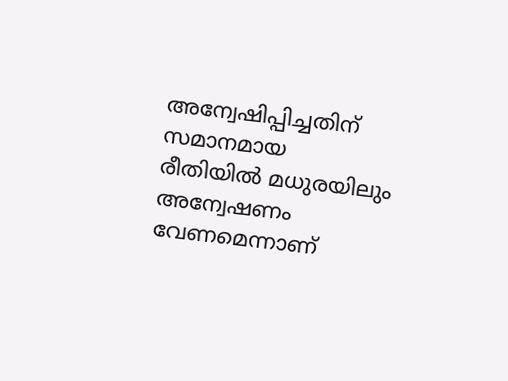അന്വേഷിപ്പിച്ചതിന് സമാനമായ രീതിയിൽ മധുരയിലും അന്വേഷണം വേണമെന്നാണ്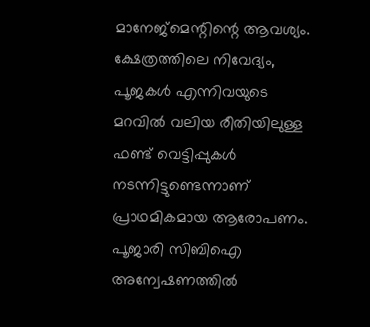മാനേജ്മെന്റിന്റെ ആവശ്യം. ക്ഷേത്രത്തിലെ നിവേദ്യം, പൂജകൾ എന്നിവയുടെ മറവിൽ വലിയ രീതിയിലുള്ള ഫണ്ട് വെട്ടിപ്പുകൾ നടന്നിട്ടുണ്ടെന്നാണ് പ്രാഥമികമായ ആരോപണം. പൂജാരി സിബിഐ അന്വേഷണത്തിൽ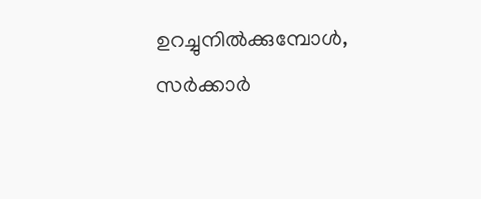ഉറച്ചുനിൽക്കുമ്പോൾ, സർക്കാർ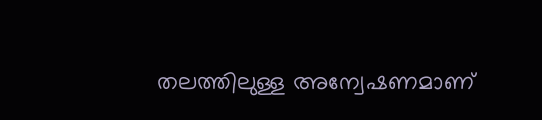തലത്തിലുള്ള അന്വേഷണമാണ്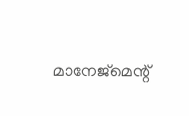മാനേജ്മെന്റ്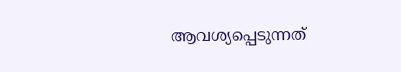ആവശ്യപ്പെടുന്നത്